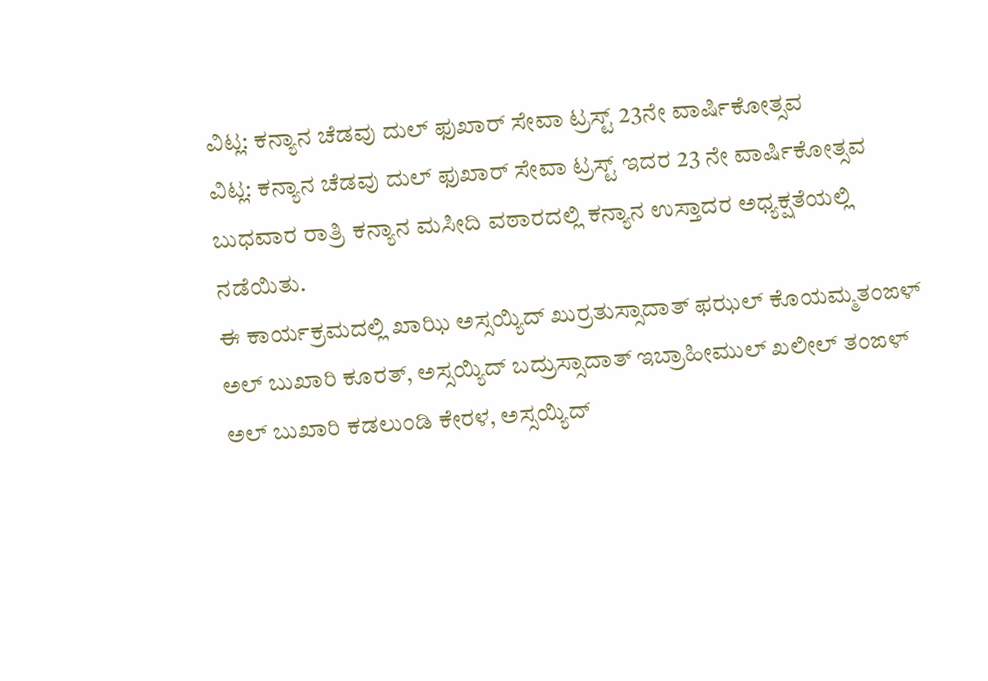ವಿಟ್ಲ: ಕನ್ಯಾನ ಚೆಡವು ದುಲ್ ಫುಖಾರ್ ಸೇವಾ ಟ್ರಸ್ಟ್ 23ನೇ ವಾರ್ಷಿಕೋತ್ಸವ
ವಿಟ್ಲ: ಕನ್ಯಾನ ಚೆಡವು ದುಲ್ ಫುಖಾರ್ ಸೇವಾ ಟ್ರಸ್ಟ್ ಇದರ 23 ನೇ ವಾರ್ಷಿಕೋತ್ಸವ ಬುಧವಾರ ರಾತ್ರಿ ಕನ್ಯಾನ ಮಸೀದಿ ವಠಾರದಲ್ಲಿ ಕನ್ಯಾನ ಉಸ್ತಾದರ ಅಧ್ಯಕ್ಷತೆಯಲ್ಲಿ ನಡೆಯಿತು.
ಈ ಕಾರ್ಯಕ್ರಮದಲ್ಲಿ ಖಾಝಿ ಅಸ್ಸಯ್ಯಿದ್ ಖುರ್ರತುಸ್ಸಾದಾತ್ ಫಝಲ್ ಕೊಯಮ್ಮತಂಙಳ್ ಅಲ್ ಬುಖಾರಿ ಕೂರತ್, ಅಸ್ಸಯ್ಯಿದ್ ಬದ್ರುಸ್ಸಾದಾತ್ ಇಬ್ರಾಹೀಮುಲ್ ಖಲೀಲ್ ತಂಙಳ್ ಅಲ್ ಬುಖಾರಿ ಕಡಲುಂಡಿ ಕೇರಳ, ಅಸ್ಸಯ್ಯಿದ್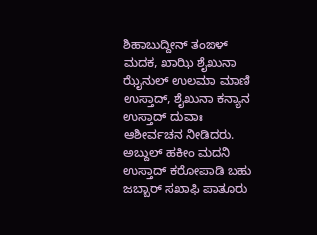ಶಿಹಾಬುದ್ದೀನ್ ತಂಙಳ್ ಮದಕ, ಖಾಝಿ ಶೈಖುನಾ ಝೈನುಲ್ ಉಲಮಾ ಮಾಣಿ ಉಸ್ತಾದ್, ಶೈಖುನಾ ಕನ್ಯಾನ ಉಸ್ತಾದ್ ದುವಾಃ ಆಶೀರ್ವಚನ ನೀಡಿದರು. ಅಬ್ದುಲ್ ಹಕೀಂ ಮದನಿ ಉಸ್ತಾದ್ ಕರೋಪಾಡಿ ಬಹು ಜಬ್ಬಾರ್ ಸಖಾಫಿ ಪಾತೂರು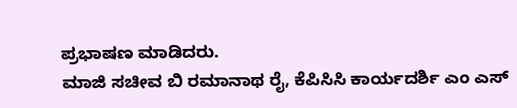ಪ್ರಭಾಷಣ ಮಾಡಿದರು.
ಮಾಜಿ ಸಚೀವ ಬಿ ರಮಾನಾಥ ರೈ, ಕೆಪಿಸಿಸಿ ಕಾರ್ಯದರ್ಶಿ ಎಂ ಎಸ್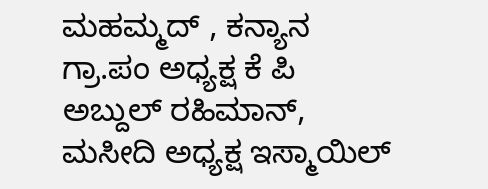ಮಹಮ್ಮದ್ , ಕನ್ಯಾನ ಗ್ರಾ.ಪಂ ಅಧ್ಯಕ್ಷ ಕೆ ಪಿ ಅಬ್ದುಲ್ ರಹಿಮಾನ್, ಮಸೀದಿ ಅಧ್ಯಕ್ಷ ಇಸ್ಮಾಯಿಲ್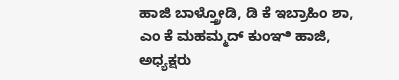ಹಾಜಿ ಬಾಳ್ತ್ರೋಡಿ, ಡಿ ಕೆ ಇಬ್ರಾಹಿಂ ಶಾ, ಎಂ ಕೆ ಮಹಮ್ಮದ್ ಕುಂಞಿ ಹಾಜಿ, ಅಧ್ಯಕ್ಷರು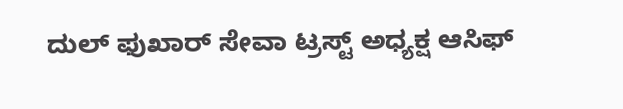ದುಲ್ ಫುಖಾರ್ ಸೇವಾ ಟ್ರಸ್ಟ್ ಅಧ್ಯಕ್ಷ ಆಸಿಫ್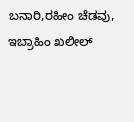ಬನಾರಿ,ರಹೀಂ ಚೆಡವು, ಇಬ್ರಾಹಿಂ ಖಲೀಲ್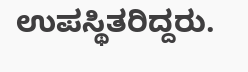ಉಪಸ್ಥಿತರಿದ್ದರು.